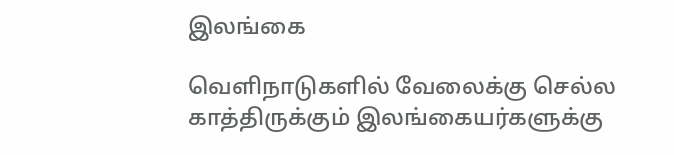இலங்கை

வெளிநாடுகளில் வேலைக்கு செல்ல காத்திருக்கும் இலங்கையர்களுக்கு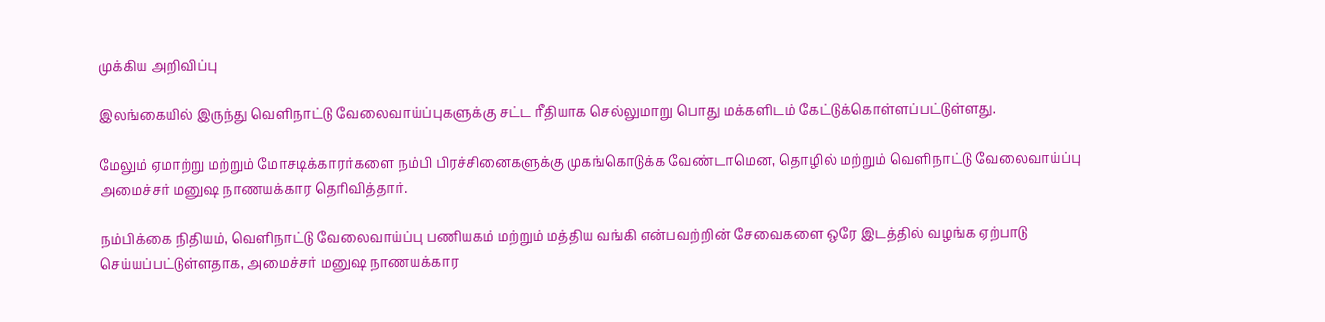முக்கிய அறிவிப்பு

இலங்கையில் இருந்து வெளிநாட்டு வேலைவாய்ப்புகளுக்கு சட்ட ரீதியாக செல்லுமாறு பொது மக்களிடம் கேட்டுக்கொள்ளப்பட்டுள்ளது.

மேலும் ஏமாற்று மற்றும் மோசடிக்காரர்களை நம்பி பிரச்சினைகளுக்கு முகங்கொடுக்க வேண்டாமென, தொழில் மற்றும் வெளிநாட்டு வேலைவாய்ப்பு அமைச்சர் மனுஷ நாணயக்கார தெரிவித்தார்.

நம்பிக்கை நிதியம், வெளிநாட்டு வேலைவாய்ப்பு பணியகம் மற்றும் மத்திய வங்கி என்பவற்றின் சேவைகளை ஒரே இடத்தில் வழங்க ஏற்பாடு செய்யப்பட்டுள்ளதாக, அமைச்சர் மனுஷ நாணயக்கார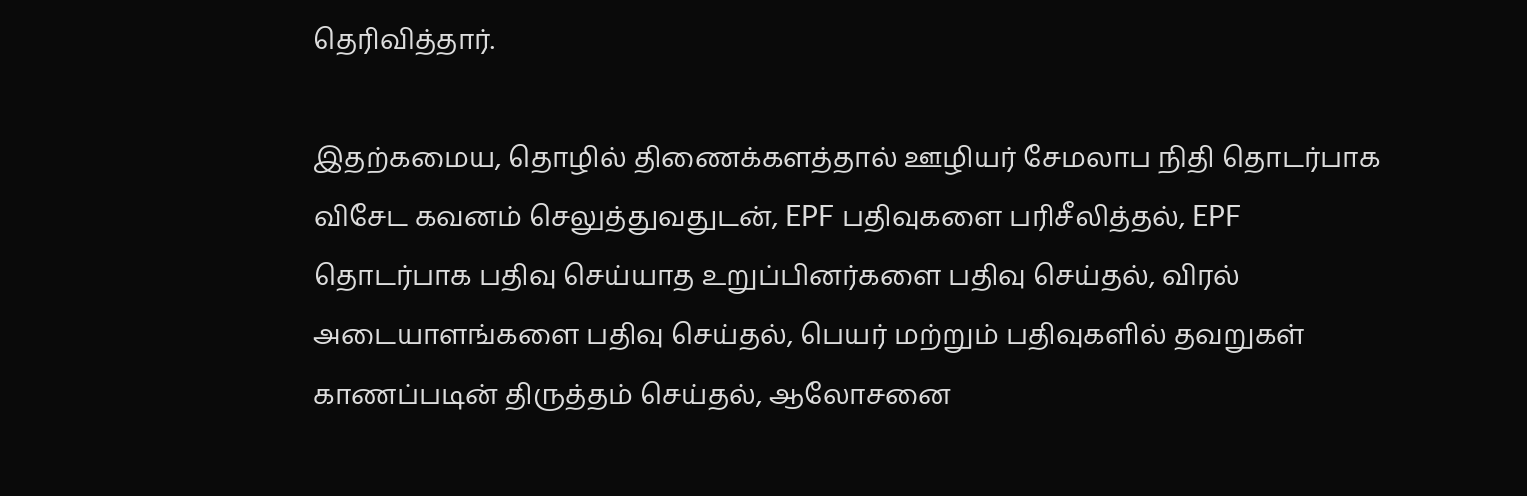தெரிவித்தார்.

இதற்கமைய, தொழில் திணைக்களத்தால் ஊழியர் சேமலாப நிதி தொடர்பாக விசேட கவனம் செலுத்துவதுடன், EPF பதிவுகளை பரிசீலித்தல், EPF தொடர்பாக பதிவு செய்யாத உறுப்பினர்களை பதிவு செய்தல், விரல் அடையாளங்களை பதிவு செய்தல், பெயர் மற்றும் பதிவுகளில் தவறுகள் காணப்படின் திருத்தம் செய்தல், ஆலோசனை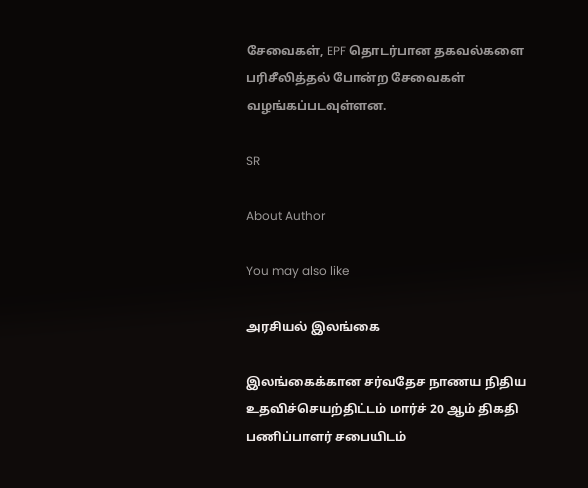சேவைகள், EPF தொடர்பான தகவல்களை பரிசீலித்தல் போன்ற சேவைகள் வழங்கப்படவுள்ளன.

SR

About Author

You may also like

அரசியல் இலங்கை

இலங்கைக்கான சர்வதேச நாணய நிதிய உதவிச்செயற்திட்டம் மார்ச் 20 ஆம் திகதி பணிப்பாளர் சபையிடம்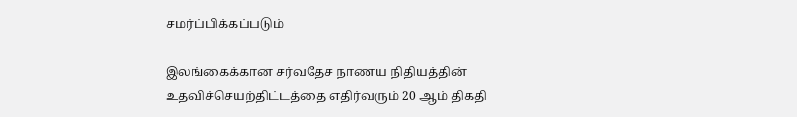சமர்ப்பிக்கப்படும்

இலங்கைக்கான சர்வதேச நாணய நிதியத்தின் உதவிச்செயற்திட்டத்தை எதிர்வரும் 20 ஆம் திகதி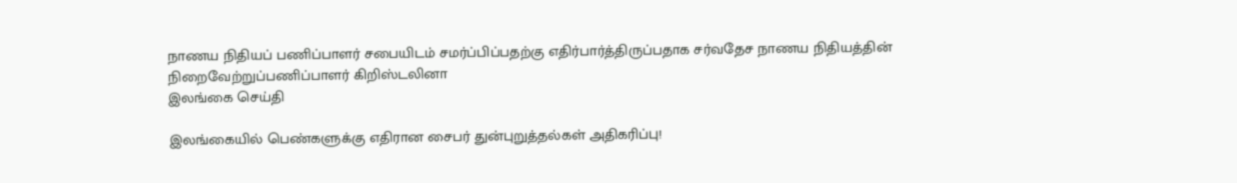நாணய நிதியப் பணிப்பாளர் சபையிடம் சமர்ப்பிப்பதற்கு எதிர்பார்த்திருப்பதாக சர்வதேச நாணய நிதியத்தின் நிறைவேற்றுப்பணிப்பாளர் கிறிஸ்டலினா
இலங்கை செய்தி

இலங்கையில் பெண்களுக்கு எதிரான சைபர் துன்புறுத்தல்கள் அதிகரிப்பு!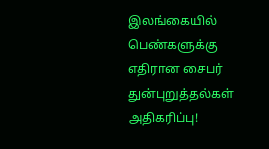இலங்கையில் பெண்களுக்கு எதிரான சைபர் துன்புறுத்தல்கள் அதிகரிப்பு!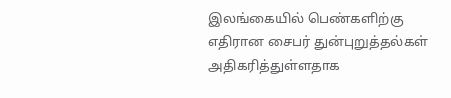இலங்கையில் பெண்களிற்கு எதிரான சைபர் துன்புறுத்தல்கள் அதிகரித்துள்ளதாக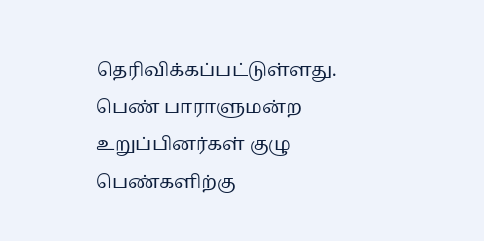தெரிவிக்கப்பட்டுள்ளது. பெண் பாராளுமன்ற உறுப்பினர்கள் குழு பெண்களிற்கு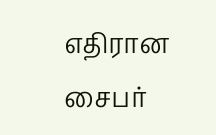எதிரான சைபர்